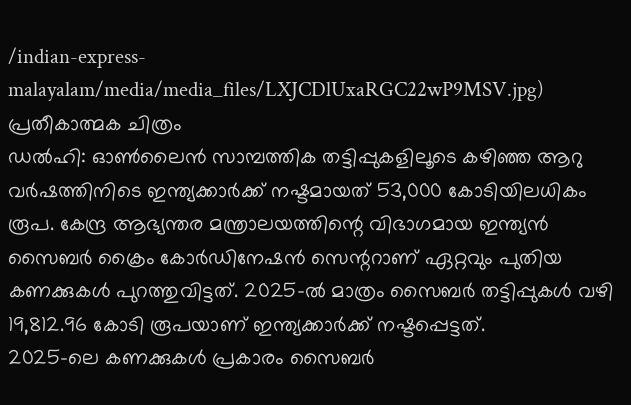/indian-express-malayalam/media/media_files/LXJCDlUxaRGC22wP9MSV.jpg)
പ്രതീകാത്മക ചിത്രം
ഡൽഹി: ഓൺലൈൻ സാമ്പത്തിക തട്ടിപ്പുകളിലൂടെ കഴിഞ്ഞ ആറു വർഷത്തിനിടെ ഇന്ത്യക്കാർക്ക് നഷ്ടമായത് 53,000 കോടിയിലധികം രൂപ. കേന്ദ്ര ആഭ്യന്തര മന്ത്രാലയത്തിന്റെ വിഭാഗമായ ഇന്ത്യൻ സൈബർ ക്രൈം കോർഡിനേഷൻ സെന്ററാണ് ഏറ്റവും പുതിയ കണക്കുകൾ പുറത്തുവിട്ടത്. 2025-ൽ മാത്രം സൈബർ തട്ടിപ്പുകൾ വഴി 19,812.96 കോടി രൂപയാണ് ഇന്ത്യക്കാർക്ക് നഷ്ടപ്പെട്ടത്.
2025-ലെ കണക്കുകൾ പ്രകാരം സൈബർ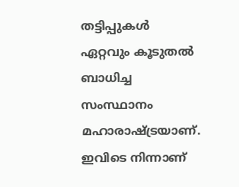തട്ടിപ്പുകൾ ഏറ്റവും കൂടുതൽ ബാധിച്ച സംസ്ഥാനം മഹാരാഷ്ട്രയാണ്. ഇവിടെ നിന്നാണ്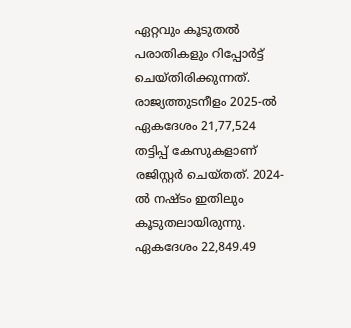ഏറ്റവും കൂടുതൽ പരാതികളും റിപ്പോർട്ട് ചെയ്തിരിക്കുന്നത്. രാജ്യത്തുടനീളം 2025-ൽ ഏകദേശം 21,77,524 തട്ടിപ്പ് കേസുകളാണ് രജിസ്റ്റർ ചെയ്തത്. 2024-ൽ നഷ്ടം ഇതിലും കൂടുതലായിരുന്നു. ഏകദേശം 22,849.49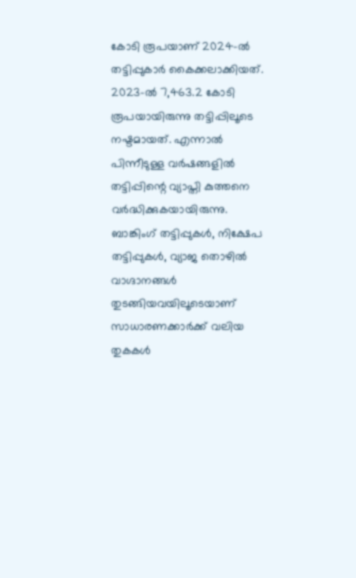കോടി രൂപയാണ് 2024-ൽ തട്ടിപ്പുകാർ കൈക്കലാക്കിയത്.
2023-ൽ 7,463.2 കോടി രൂപയായിരുന്നു തട്ടിപ്പിലൂടെ നഷ്ടമായത്. എന്നാൽ പിന്നീടുള്ള വർഷങ്ങളിൽ തട്ടിപ്പിന്റെ വ്യാപ്തി കുത്തനെ വർദ്ധിക്കുകയായിരുന്നു. ബാങ്കിംഗ് തട്ടിപ്പുകൾ, നിക്ഷേപ തട്ടിപ്പുകൾ, വ്യാജ തൊഴിൽ വാഗ്ദാനങ്ങൾ തുടങ്ങിയവയിലൂടെയാണ് സാധാരണക്കാർക്ക് വലിയ തുകകൾ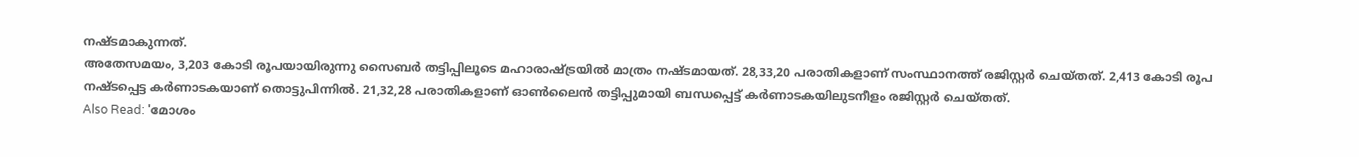നഷ്ടമാകുന്നത്.
അതേസമയം, 3,203 കോടി രൂപയായിരുന്നു സൈബർ തട്ടിപ്പിലൂടെ മഹാരാഷ്ട്രയിൽ മാത്രം നഷ്ടമായത്. 28,33,20 പരാതികളാണ് സംസ്ഥാനത്ത് രജിസ്റ്റർ ചെയ്തത്. 2,413 കോടി രൂപ നഷ്ടപ്പെട്ട കർണാടകയാണ് തൊട്ടുപിന്നിൽ. 21,32,28 പരാതികളാണ് ഓൺലൈൻ തട്ടിപ്പുമായി ബന്ധപ്പെട്ട് കർണാടകയിലുടനീളം രജിസ്റ്റർ ചെയ്തത്.
Also Read: 'മോശം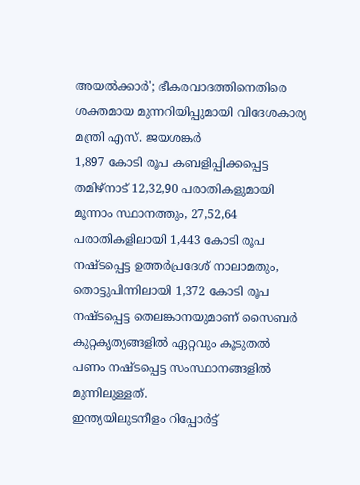അയൽക്കാർ'; ഭീകരവാദത്തിനെതിരെ ശക്തമായ മുന്നറിയിപ്പുമായി വിദേശകാര്യ മന്ത്രി എസ്. ജയശങ്കർ
1,897 കോടി രൂപ കബളിപ്പിക്കപ്പെട്ട തമിഴ്നാട് 12,32,90 പരാതികളുമായി മൂന്നാം സ്ഥാനത്തും, 27,52,64 പരാതികളിലായി 1,443 കോടി രൂപ നഷ്ടപ്പെട്ട ഉത്തർപ്രദേശ് നാലാമതും, തൊട്ടുപിന്നിലായി 1,372 കോടി രൂപ നഷ്ടപ്പെട്ട തെലങ്കാനയുമാണ് സൈബർ കുറ്റകൃത്യങ്ങളിൽ ഏറ്റവും കൂടുതൽ പണം നഷ്ടപ്പെട്ട സംസ്ഥാനങ്ങളിൽ മുന്നിലുള്ളത്.
ഇന്ത്യയിലുടനീളം റിപ്പോർട്ട്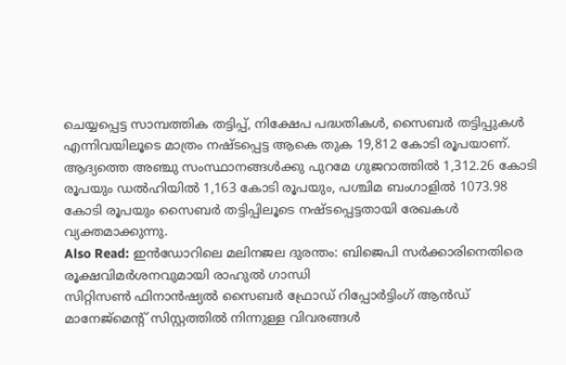ചെയ്യപ്പെട്ട സാമ്പത്തിക തട്ടിപ്പ്, നിക്ഷേപ പദ്ധതികൾ, സൈബർ തട്ടിപ്പുകൾ എന്നിവയിലൂടെ മാത്രം നഷ്ടപ്പെട്ട ആകെ തുക 19,812 കോടി രൂപയാണ്. ആദ്യത്തെ അഞ്ചു സംസ്ഥാനങ്ങൾക്കു പുറമേ ഗുജറാത്തിൽ 1,312.26 കോടി രൂപയും ഡൽഹിയിൽ 1,163 കോടി രൂപയും, പശ്ചിമ ബംഗാളിൽ 1073.98 കോടി രൂപയും സൈബർ തട്ടിപ്പിലൂടെ നഷ്ടപ്പെട്ടതായി രേഖകൾ വ്യക്തമാക്കുന്നു.
Also Read: ഇൻഡോറിലെ മലിനജല ദുരന്തം: ബിജെപി സർക്കാരിനെതിരെ രൂക്ഷവിമർശനവുമായി രാഹുൽ ഗാന്ധി
സിറ്റിസൺ ഫിനാൻഷ്യൽ സൈബർ ഫ്രോഡ് റിപ്പോർട്ടിംഗ് ആൻഡ് മാനേജ്മെന്റ് സിസ്റ്റത്തിൽ നിന്നുള്ള വിവരങ്ങൾ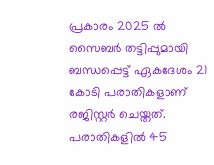പ്രകാരം 2025 ൽ സൈബർ തട്ടിപ്പുമായി ബന്ധപ്പെട്ട് ഏകദേശം 21 കോടി പരാതികളാണ് രജിസ്റ്റർ ചെയ്തത്. പരാതികളിൽ 45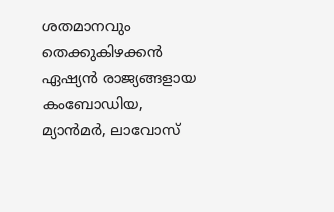ശതമാനവും തെക്കുകിഴക്കൻ ഏഷ്യൻ രാജ്യങ്ങളായ കംബോഡിയ, മ്യാൻമർ, ലാവോസ്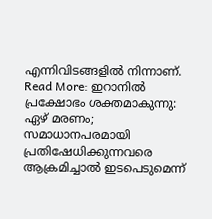എന്നിവിടങ്ങളിൽ നിന്നാണ്.
Read More: ഇറാനിൽ പ്രക്ഷോഭം ശക്തമാകുന്നു: ഏഴ് മരണം; സമാധാനപരമായി പ്രതിഷേധിക്കുന്നവരെ ആക്രമിച്ചാൽ ഇടപെടുമെന്ന്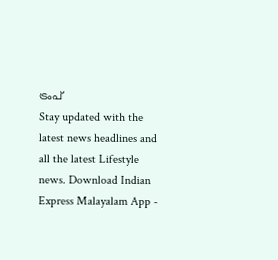ട്രംപ്
Stay updated with the latest news headlines and all the latest Lifestyle news. Download Indian Express Malayalam App -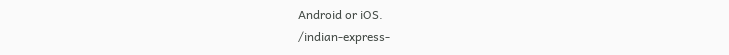Android or iOS.
/indian-express-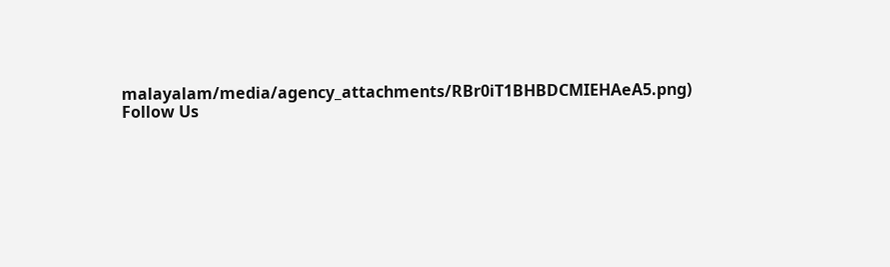malayalam/media/agency_attachments/RBr0iT1BHBDCMIEHAeA5.png)
Follow Us